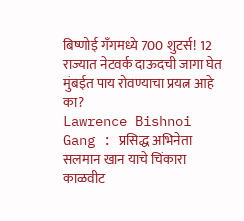बिष्णोई गँगमध्ये 700 शुटर्स! 12 राज्यात नेटवर्क दाऊदची जागा घेत मुंबईत पाय रोवण्याचा प्रयत्न आहे का?
Lawrence Bishnoi Gang : प्रसिद्ध अभिनेता सलमान खान याचे चिंकारा काळवीट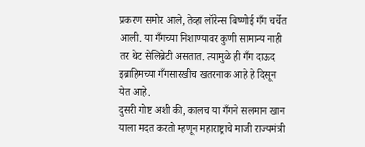प्रकरण समोर आले, तेव्हा लॉरेन्स बिष्णोई गँग चर्चेत आली. या गँगच्या निशाण्यावर कुणी सामान्य नाही तर थेट सेलिब्रेटी असतात. त्यामुळे ही गँग दाऊद इब्राहिमच्या गँगसारखीच खतरनाक आहे हे दिसून येत आहे.
दुसरी गोष्ट अशी की, कालच या गँगने सलमान खान याला मदत करतो म्हणून महाराष्ट्राचे माजी राज्यमंत्री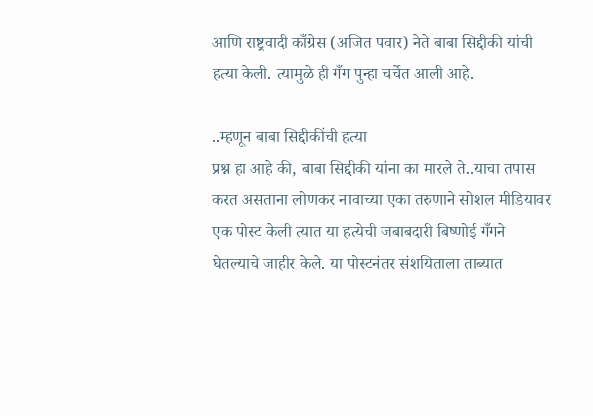आणि राष्ट्रवादी काँग्रेस (अजित पवार) नेते बाबा सिद्दीकी यांची हत्या केली. त्यामुळे ही गँग पुन्हा चर्चेत आली आहे.

..म्हणून बाबा सिद्दीकींची हत्या
प्रश्न हा आहे की, बाबा सिद्दीकी यांना का मारले ते..याचा तपास करत असताना लोणकर नावाच्या एका तरुणाने सोशल मीडियावर एक पोस्ट केली त्यात या हत्येची जबाबदारी बिष्णोई गँगने घेतल्याचे जाहीर केले. या पोस्टनंतर संशयिताला ताब्यात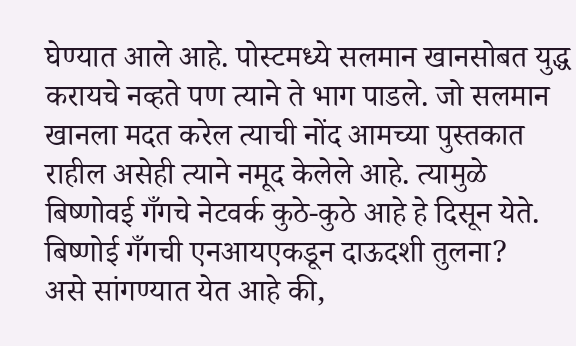घेण्यात आले आहे. पोस्टमध्ये सलमान खानसोबत युद्ध करायचे नव्हते पण त्याने ते भाग पाडले. जो सलमान खानला मदत करेल त्याची नोंद आमच्या पुस्तकात राहील असेही त्याने नमूद केलेले आहे. त्यामुळे बिष्णोवई गँगचे नेटवर्क कुठे-कुठे आहे हे दिसून येते.
बिष्णोई गँगची एनआयएकडून दाऊदशी तुलना?
असे सांगण्यात येत आहे की,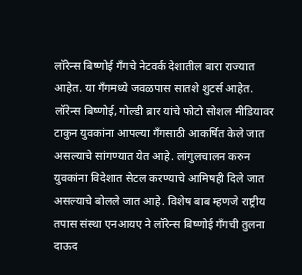लॉरेन्स बिष्णोई गँगचे नेटवर्क देशातील बारा राज्यात आहेत. या गँगमध्ये जवळपास सातशे शुटर्स आहेत. लॉरेन्स बिष्णोई, गोल्डी ब्रार यांचे फोटो सोशल मीडियावर टाकुन युवकांना आपल्या गँगसाठी आकर्षित केले जात असल्याचे सांगण्यात येत आहे. लांगुलचालन करुन युवकांना विदेशात सेटल करण्याचे आमिषही दिले जात असल्याचे बोलले जात आहे. विशेष बाब म्हणजे राष्ट्रीय तपास संस्था एनआयए ने लॉरेन्स बिष्णोई गँगची तुलना दाऊद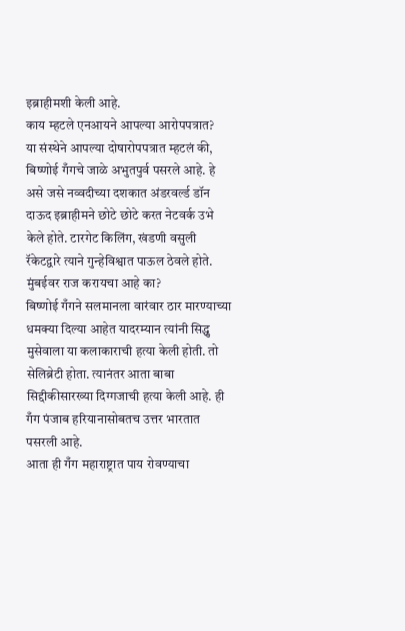इब्राहीमशी केली आहे.
काय म्हटले एनआयने आपल्या आरोपपत्रात?
या संस्थेने आपल्या दोषारोपपत्रात म्हटलं की, बिष्णोई गँगचे जाळे अभुतपुर्व पसरले आहे. हे असे जसे नव्वदीच्या दशकात अंडरवर्ल्ड डॉन दाऊद इब्राहीमने छोटे छोटे करत नेटवर्क उभे केले होते. टारगेट किलिंग, खंडणी वसुली रॅकेटद्वारे त्याने गुन्हेविश्वात पाऊल ठेवले होते.
मुंबईवर राज करायचा आहे का?
बिष्णोई गँगने सलमानला वारंवार ठार मारण्याच्या धमक्या दिल्या आहेत यादरम्यान त्यांनी सिद्धु मुसेवाला या कलाकाराची हत्या केली होती. तो सेलिब्रेटी होता. त्यानंतर आता बाबा सिद्दीकीसारख्या दिग्गजाची हत्या केली आहे. ही गँग पंजाब हरियानासोबतच उत्तर भारतात पसरली आहे.
आता ही गँग महाराष्ट्रात पाय रोवण्याचा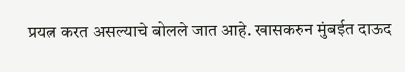प्रयत्न करत असल्याचे बोलले जात आहे. खासकरुन मुंबईत दाऊद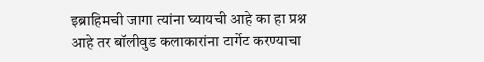इब्राहिमची जागा त्यांना घ्यायची आहे का हा प्रश्न आहे तर बॉलीवुड कलाकारांना टार्गेट करण्याचा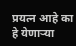प्रयत्न आहे का हे येणाऱ्या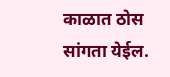काळात ठोस सांगता येईल.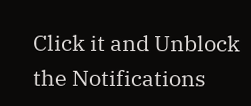Click it and Unblock the Notifications